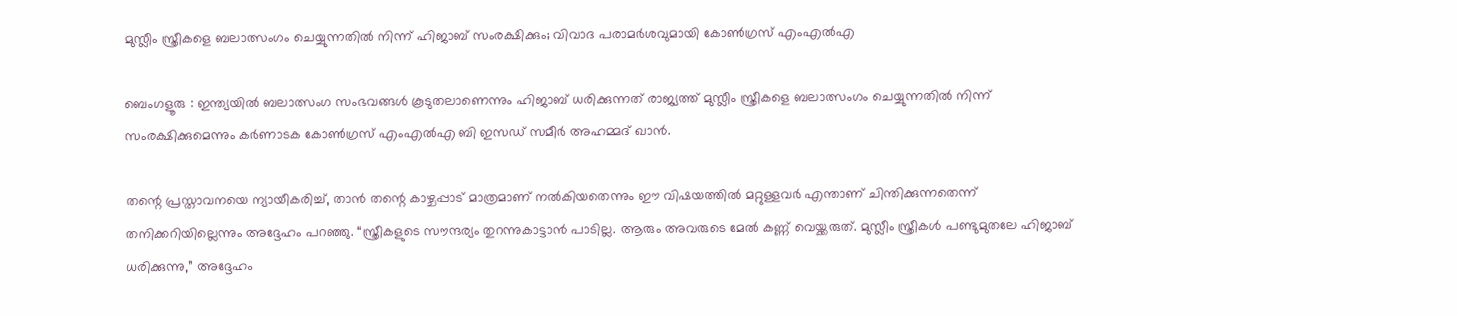മുസ്ലീം സ്ത്രീകളെ ബലാത്സംഗം ചെയ്യുന്നതിൽ നിന്ന് ഹിജാബ് സംരക്ഷിക്കും; വിവാദ പരാമർശവുമായി കോൺഗ്രസ് എംഎൽഎ

ബെംഗളൂരു : ഇന്ത്യയിൽ ബലാത്സംഗ സംഭവങ്ങൾ കൂടുതലാണെന്നും ഹിജാബ് ധരിക്കുന്നത് രാജ്യത്ത് മുസ്ലീം സ്ത്രീകളെ ബലാത്സംഗം ചെയ്യുന്നതിൽ നിന്ന് സംരക്ഷിക്കുമെന്നും കർണാടക കോൺഗ്രസ് എം‌എൽ‌എ ബി ഇസഡ് സമീർ അഹമ്മദ് ഖാൻ.

തന്റെ പ്രസ്താവനയെ ന്യായീകരിച്ച്, താൻ തന്റെ കാഴ്ചപ്പാട് മാത്രമാണ് നൽകിയതെന്നും ഈ വിഷയത്തിൽ മറ്റുള്ളവർ എന്താണ് ചിന്തിക്കുന്നതെന്ന് തനിക്കറിയില്ലെന്നും അദ്ദേഹം പറഞ്ഞു. “സ്ത്രീകളുടെ സൗന്ദര്യം തുറന്നുകാട്ടാൻ പാടില്ല. ആരും അവരുടെ മേൽ കണ്ണ് വെയ്ക്കരുത്. മുസ്ലീം സ്ത്രീകൾ പണ്ടുമുതലേ ഹിജാബ് ധരിക്കുന്നു,” അദ്ദേഹം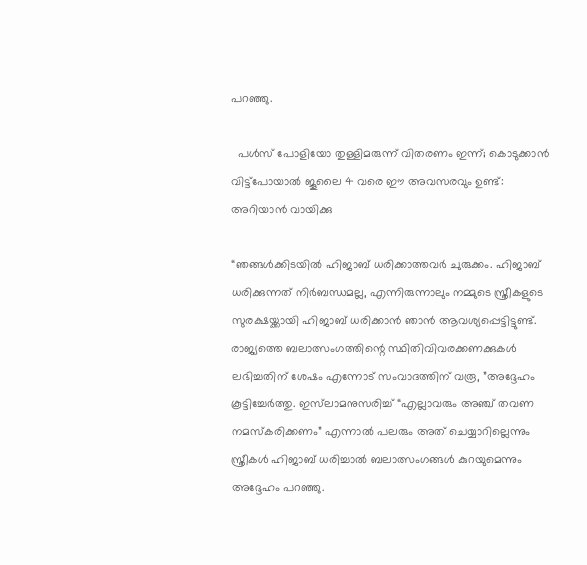പറഞ്ഞു.

  പൾസ് പോളിയോ തുള്ളിമരുന്ന് വിതരണം ഇന്ന്; കൊടുക്കാൻ വിട്ട്പോയാൽ ജൂലൈ 4 വരെ ഈ അവസരവും ഉണ്ട്: അറിയാൻ വായിക്കു

“ഞങ്ങൾക്കിടയിൽ ഹിജാബ് ധരിക്കാത്തവർ ചുരുക്കം. ഹിജാബ് ധരിക്കുന്നത് നിർബന്ധമല്ല, എന്നിരുന്നാലും നമ്മുടെ സ്ത്രീകളുടെ സുരക്ഷയ്ക്കായി ഹിജാബ് ധരിക്കാൻ ഞാൻ ആവശ്യപ്പെട്ടിട്ടുണ്ട്. രാജ്യത്തെ ബലാത്സംഗത്തിന്റെ സ്ഥിതിവിവരക്കണക്കുകൾ ലഭിച്ചതിന് ശേഷം എന്നോട് സംവാദത്തിന് വരൂ, ”അദ്ദേഹം കൂട്ടിച്ചേർത്തു. ഇസ്‌ലാമനുസരിച്ച് “എല്ലാവരും അഞ്ച് തവണ നമസ്‌കരിക്കണം” എന്നാൽ പലരും അത് ചെയ്യാറില്ലെന്നും സ്ത്രീകൾ ഹിജാബ് ധരിച്ചാൽ ബലാത്സംഗങ്ങൾ കുറയുമെന്നും അദ്ദേഹം പറഞ്ഞു.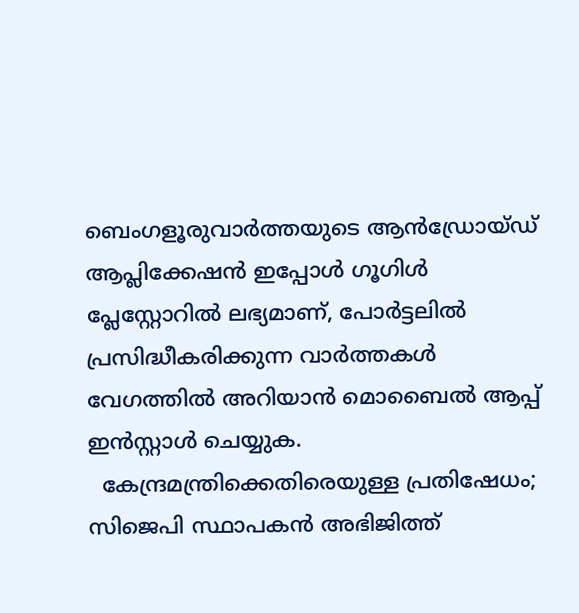ബെംഗളൂരുവാർത്തയുടെ ആൻഡ്രോയ്ഡ് ആപ്ലിക്കേഷൻ ഇപ്പോൾ ഗൂഗിൾ പ്ലേസ്റ്റോറിൽ ലഭ്യമാണ്, പോർട്ടലിൽ പ്രസിദ്ധീകരിക്കുന്ന വാർത്തകൾ വേഗത്തിൽ അറിയാൻ മൊബൈൽ ആപ്പ് ഇൻസ്റ്റാൾ ചെയ്യുക.
  കേന്ദ്രമന്ത്രിക്കെതിരെയുള്ള പ്രതിഷേധം; സിജെപി സ്ഥാപകൻ അഭിജിത്ത്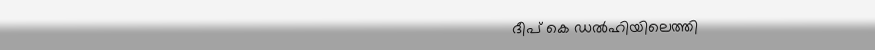ദീപ് കെ ഡൽഹിയിലെത്തി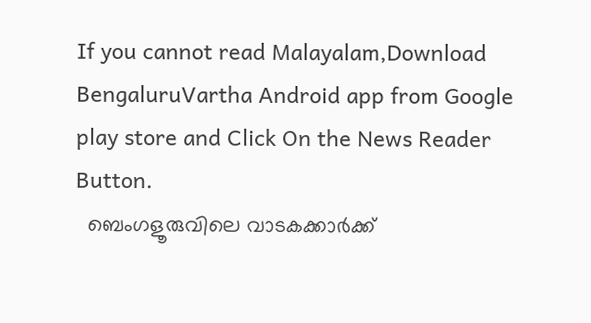If you cannot read Malayalam,Download BengaluruVartha Android app from Google play store and Click On the News Reader Button.
  ബെംഗളൂരുവിലെ വാടകക്കാർക്ക്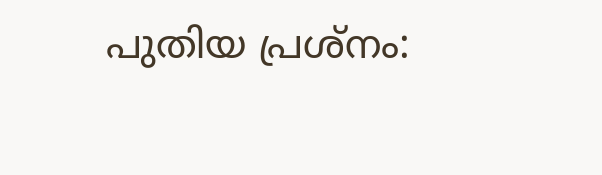പുതിയ പ്രശ്നം: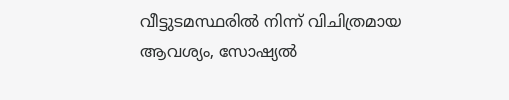വീട്ടുടമസ്ഥരിൽ നിന്ന് വിചിത്രമായ ആവശ്യം, സോഷ്യൽ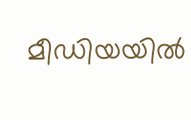മീഡിയയിൽ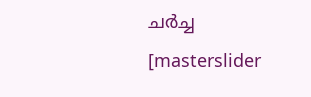ചർച്ച
[masterslider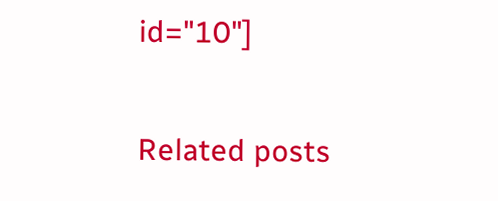id="10"]

Related posts